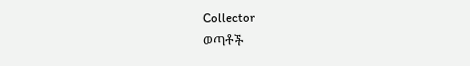Collector
ወጣቶች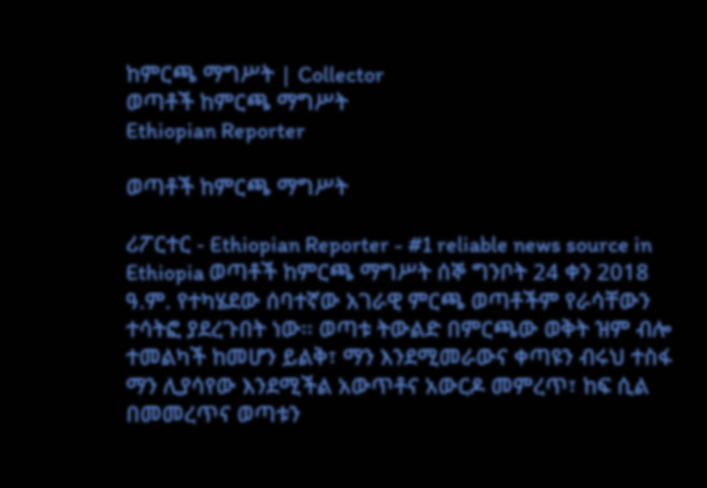ከምርጫ ማግሥት | Collector
ወጣቶች ከምርጫ ማግሥት
Ethiopian Reporter

ወጣቶች ከምርጫ ማግሥት

ሪፖርተር - Ethiopian Reporter - #1 reliable news source in Ethiopia ወጣቶች ከምርጫ ማግሥት ሰኞ ግንቦት 24 ቀን 2018 ዓ.ም. የተካሄደው ሰባተኛው አገራዊ ምርጫ ወጣቶችም የራሳቸውን ተሳትፎ ያደረጉበት ነው፡፡ ወጣቱ ትውልድ በምርጫው ወቅት ዝም ብሎ ተመልካች ከመሆን ይልቅ፣ ማን እንደሚመራውና ቀጣዩን ብሩህ ተስፋ ማን ሊያሳየው እንደሚችል አውጥቶና አውርዶ መምረጥ፣ ከፍ ሲል በመመረጥና ወጣቱን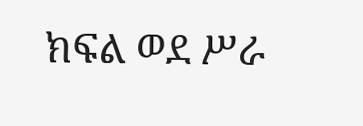ክፍል ወደ ሥራ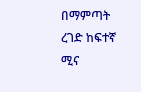በማምጣት ረገድ ከፍተኛ ሚና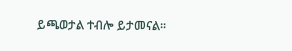ይጫወታል ተብሎ ይታመናል፡፡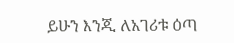ይሁን እንጂ ለአገሪቱ ዕጣ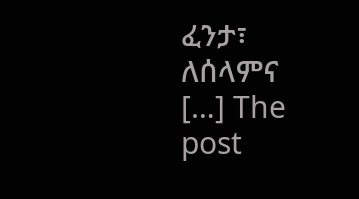ፈንታ፣ ለሰላምና […] The post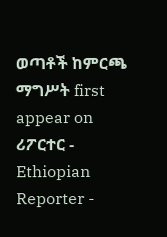ወጣቶች ከምርጫ ማግሥት first appear on ሪፖርተር - Ethiopian Reporter -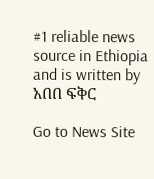#1 reliable news source in Ethiopia and is written by አበበ ፍቅር

Go to News Site